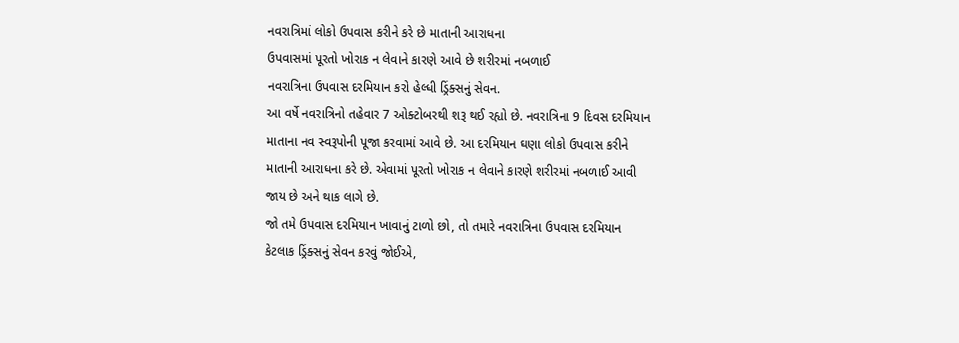નવરાત્રિમાં લોકો ઉપવાસ કરીને કરે છે માતાની આરાધના
ઉપવાસમાં પૂરતો ખોરાક ન લેવાને કારણે આવે છે શરીરમાં નબળાઈ
નવરાત્રિના ઉપવાસ દરમિયાન કરો હેલ્ધી ડ્રિંક્સનું સેવન.
આ વર્ષે નવરાત્રિનો તહેવાર 7 ઓક્ટોબરથી શરૂ થઈ રહ્યો છે. નવરાત્રિના 9 દિવસ દરમિયાન માતાના નવ સ્વરૂપોની પૂજા કરવામાં આવે છે. આ દરમિયાન ઘણા લોકો ઉપવાસ કરીને માતાની આરાધના કરે છે. એવામાં પૂરતો ખોરાક ન લેવાને કારણે શરીરમાં નબળાઈ આવી જાય છે અને થાક લાગે છે.
જો તમે ઉપવાસ દરમિયાન ખાવાનું ટાળો છો, તો તમારે નવરાત્રિના ઉપવાસ દરમિયાન કેટલાક ડ્રિંક્સનું સેવન કરવું જોઈએ,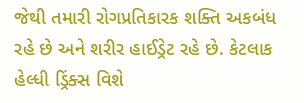જેથી તમારી રોગપ્રતિકારક શક્તિ અકબંધ રહે છે અને શરીર હાઈડ્રેટ રહે છે. કેટલાક હેલ્ધી ડ્રિંક્સ વિશે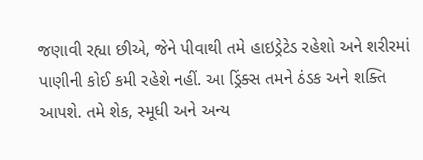જણાવી રહ્યા છીએ, જેને પીવાથી તમે હાઇડ્રેટેડ રહેશો અને શરીરમાં પાણીની કોઈ કમી રહેશે નહીં. આ ડ્રિંક્સ તમને ઠંડક અને શક્તિ આપશે. તમે શેક, સ્મૂધી અને અન્ય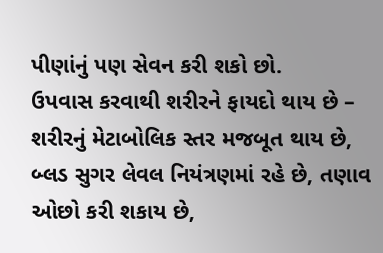પીણાંનું પણ સેવન કરી શકો છો.
ઉપવાસ કરવાથી શરીરને ફાયદો થાય છે – શરીરનું મેટાબોલિક સ્તર મજબૂત થાય છે, બ્લડ સુગર લેવલ નિયંત્રણમાં રહે છે, તણાવ ઓછો કરી શકાય છે,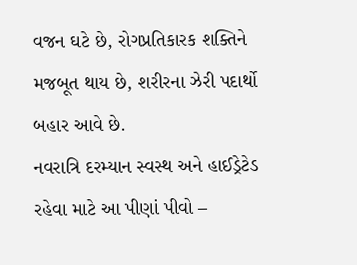વજન ઘટે છે, રોગપ્રતિકારક શક્તિને મજબૂત થાય છે, શરીરના ઝેરી પદાર્થો બહાર આવે છે.
નવરાત્રિ દરમ્યાન સ્વસ્થ અને હાઈડ્રેટેડ રહેવા માટે આ પીણાં પીવો –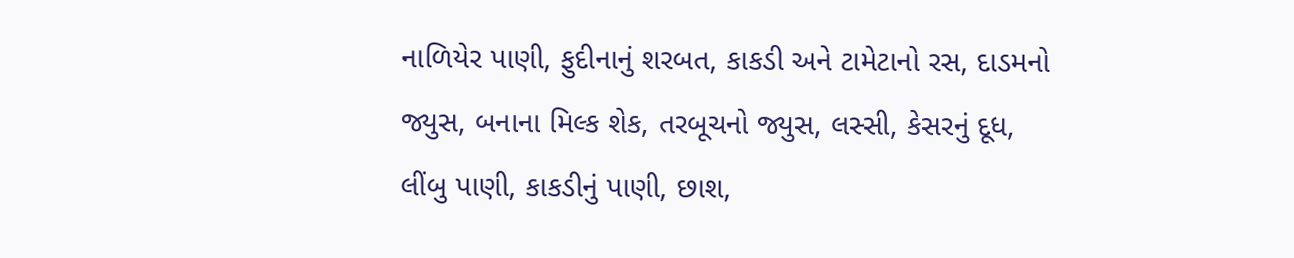નાળિયેર પાણી, ફુદીનાનું શરબત, કાકડી અને ટામેટાનો રસ, દાડમનો જ્યુસ, બનાના મિલ્ક શેક, તરબૂચનો જ્યુસ, લસ્સી, કેસરનું દૂધ, લીંબુ પાણી, કાકડીનું પાણી, છાશ,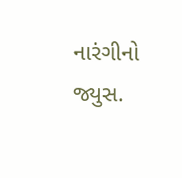નારંગીનો જ્યુસ.